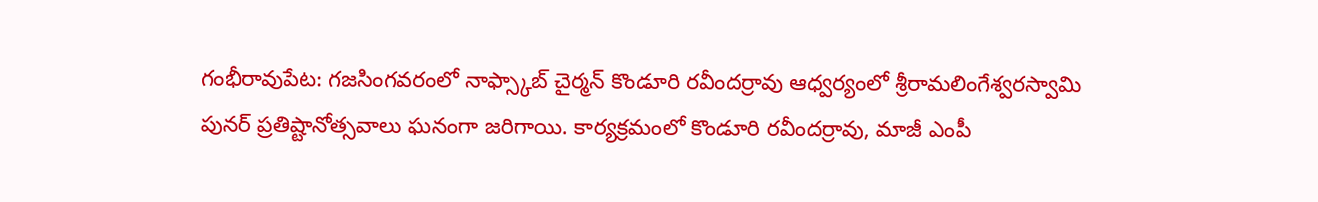గంభీరావుపేట: గజసింగవరంలో నాఫ్స్కాబ్ చైర్మన్ కొండూరి రవీందర్రావు ఆధ్వర్యంలో శ్రీరామలింగేశ్వరస్వామి పునర్ ప్రతిష్టానోత్సవాలు ఘనంగా జరిగాయి. కార్యక్రమంలో కొండూరి రవీందర్రావు, మాజీ ఎంపీ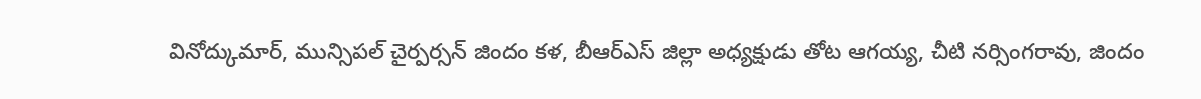వినోద్కుమార్, మున్సిపల్ చైర్పర్సన్ జిందం కళ, బీఆర్ఎస్ జిల్లా అధ్యక్షుడు తోట ఆగయ్య, చీటి నర్సింగరావు, జిందం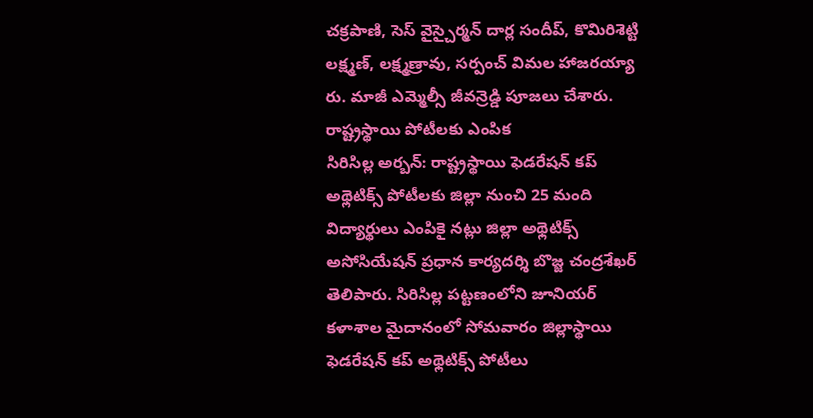చక్రపాణి, సెస్ వైస్చైర్మన్ దార్ల సందీప్, కొమిరిశెట్టి లక్ష్మణ్, లక్ష్మణ్రావు, సర్పంచ్ విమల హాజరయ్యా రు. మాజీ ఎమ్మెల్సీ జీవన్రెడ్డి పూజలు చేశారు.
రాష్ట్రస్థాయి పోటీలకు ఎంపిక
సిరిసిల్ల అర్బన్: రాష్ట్రస్థాయి ఫెడరేషన్ కప్ అథ్లెటిక్స్ పోటీలకు జిల్లా నుంచి 25 మంది విద్యార్థులు ఎంపికై నట్లు జిల్లా అథ్లెటిక్స్ అసోసియేషన్ ప్రధాన కార్యదర్శి బొజ్జ చంద్రశేఖర్ తెలిపారు. సిరిసిల్ల పట్టణంలోని జూనియర్ కళాశాల మైదానంలో సోమవారం జిల్లాస్థాయి ఫెడరేషన్ కప్ అథ్లెటిక్స్ పోటీలు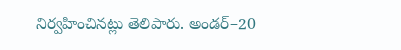నిర్వహించినట్లు తెలిపారు. అండర్–20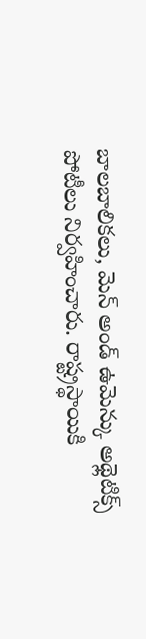బాలబాలికలు, మెన్ అండ్ ఉమెన్కు అథ్లెటిక్స్ పోటీలు నిర్వహించారు. రాష్ట్రస్థాయికి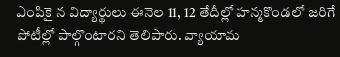ఎంపికై న విద్యార్థులు ఈనెల 11, 12 తేదీల్లో హన్మకొండలో జరిగే పోటీల్లో పాల్గొంటారని తెలిపారు. వ్యాయామ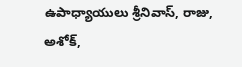ఉపాధ్యాయులు శ్రీనివాస్, రాజు, అశోక్,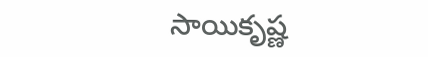సాయికృష్ణ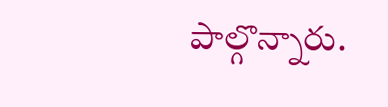పాల్గొన్నారు.